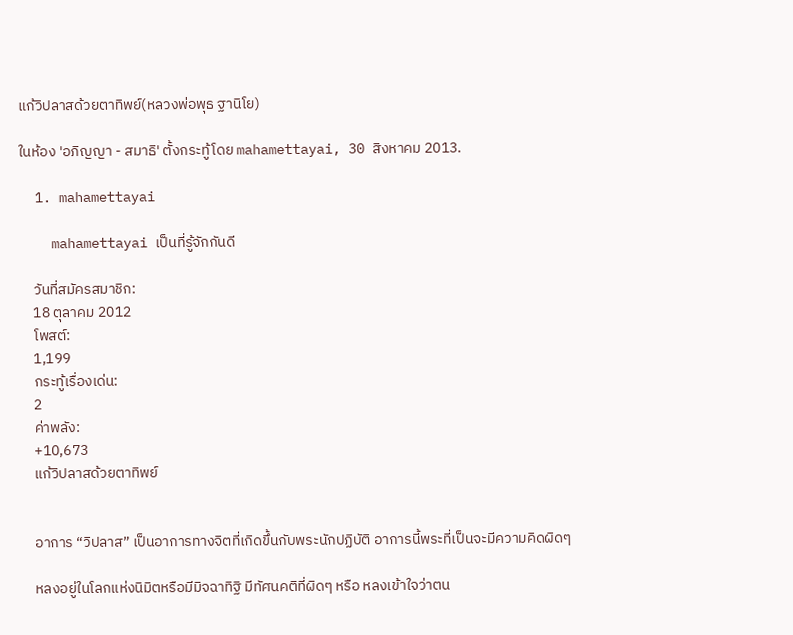แก้วิปลาสด้วยตาทิพย์(หลวงพ่อพุธ ฐานิโย)

ในห้อง 'อภิญญา - สมาธิ' ตั้งกระทู้โดย mahamettayai, 30 สิงหาคม 2013.

  1. mahamettayai

    mahamettayai เป็นที่รู้จักกันดี

    วันที่สมัครสมาชิก:
    18 ตุลาคม 2012
    โพสต์:
    1,199
    กระทู้เรื่องเด่น:
    2
    ค่าพลัง:
    +10,673
    แก้วิปลาสด้วยตาทิพย์


    อาการ “วิปลาส” เป็นอาการทางจิตที่เกิดขึ้นกับพระนักปฏิบัติ อาการนี้พระที่เป็นจะมีความคิดผิดๆ

    หลงอยู่ในโลกแห่งนิมิตหรือมีมิจฉาทิฐิ มีทัศนคติที่ผิดๆ หรือ หลงเข้าใจว่าตน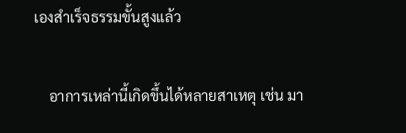เองสำเร็จธรรมขั้นสูงแล้ว

    อาการเหล่านี้เกิดขึ้นได้หลายสาเหตุ เช่น มา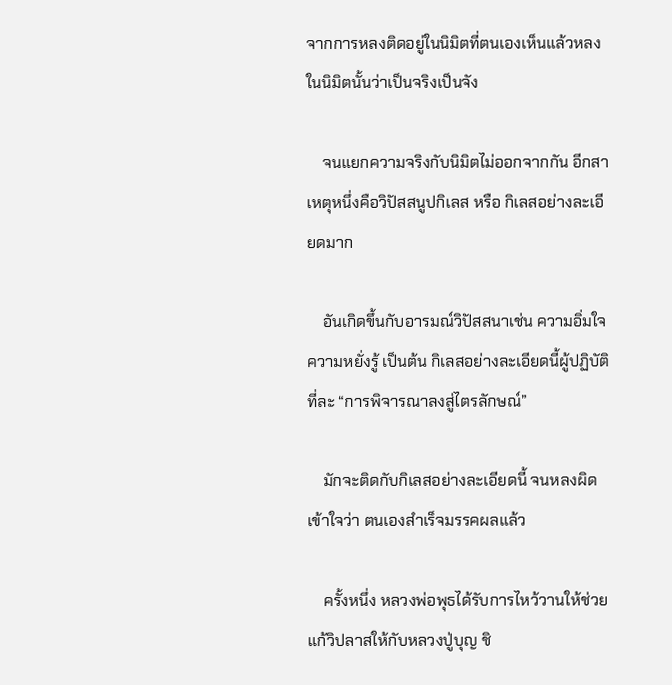จากการหลงติดอยู่ในนิมิตที่ตนเองเห็นแล้วหลงในนิมิตนั้นว่าเป็นจริงเป็นจัง

    จนแยกความจริงกับนิมิตไม่ออกจากกัน อีกสาเหตุหนึ่งคือวิปัสสนูปกิเลส หรือ กิเลสอย่างละเอียดมาก

    อันเกิดขึ้นกับอารมณ์วิปัสสนาเช่น ความอิ่มใจ ความหยั่งรู้ เป็นต้น กิเลสอย่างละเอียดนี้ผู้ปฏิบัติที่ละ “การพิจารณาลงสู่ไตรลักษณ์”

    มักจะติดกับกิเลสอย่างละเอียดนี้ จนหลงผิดเข้าใจว่า ตนเองสำเร็จมรรคผลแล้ว

    ครั้งหนึ่ง หลวงพ่อพุธได้รับการไหว้วานให้ช่วยแก้วิปลาสให้กับหลวงปู่บุญ ชิ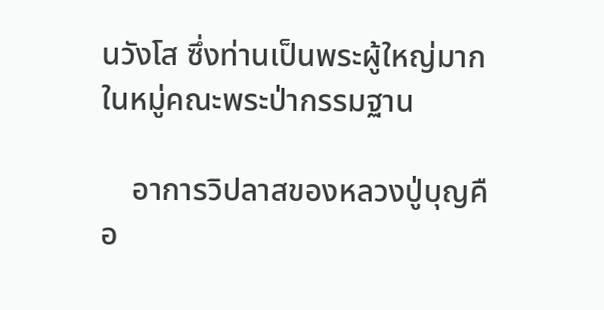นวังโส ซึ่งท่านเป็นพระผู้ใหญ่มากในหมู่คณะพระป่ากรรมฐาน

    อาการวิปลาสของหลวงปู่บุญคือ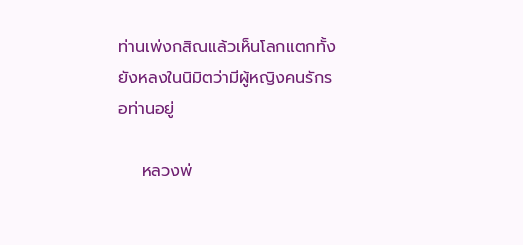ท่านเพ่งกสิณแล้วเห็นโลกแตกทั้งยังหลงในนิมิตว่ามีผู้หญิงคนรักรอท่านอยู่

    หลวงพ่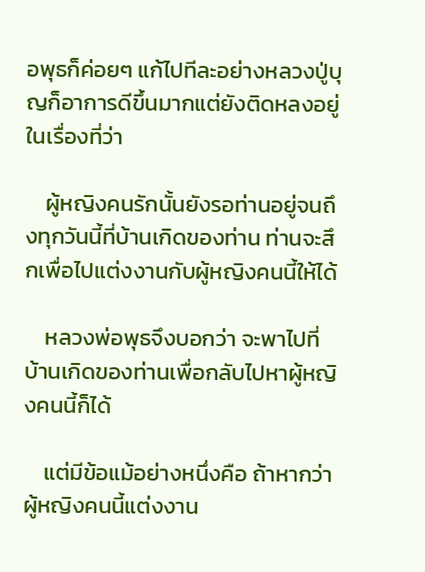อพุธก็ค่อยๆ แก้ไปทีละอย่างหลวงปู่บุญก็อาการดีขึ้นมากแต่ยังติดหลงอยู่ในเรื่องที่ว่า

    ผู้หญิงคนรักนั้นยังรอท่านอยู่จนถึงทุกวันนี้ที่บ้านเกิดของท่าน ท่านจะสึกเพื่อไปแต่งงานกับผู้หญิงคนนี้ให้ได้

    หลวงพ่อพุธจึงบอกว่า จะพาไปที่บ้านเกิดของท่านเพื่อกลับไปหาผู้หญิงคนนี้ก็ได้

    แต่มีข้อแม้อย่างหนึ่งคือ ถ้าหากว่าผู้หญิงคนนี้แต่งงาน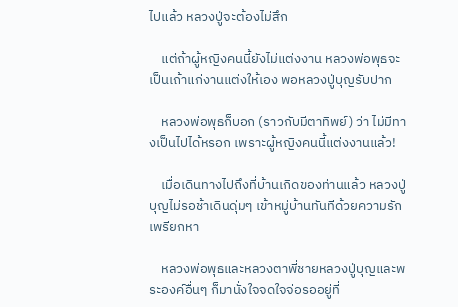ไปแล้ว หลวงปู่จะต้องไม่สึก

    แต่ถ้าผู้หญิงคนนี้ยังไม่แต่งงาน หลวงพ่อพุธจะเป็นเถ้าแก่งานแต่งให้เอง พอหลวงปู่บุญรับปาก

    หลวงพ่อพุธก็บอก (ราวกับมีตาทิพย์) ว่า ไม่มีทางเป็นไปได้หรอก เพราะผู้หญิงคนนี้แต่งงานแล้ว!

    เมื่อเดินทางไปถึงที่บ้านเกิดของท่านแล้ว หลวงปู่บุญไม่รอช้าเดินดุ่มๆ เข้าหมู่บ้านทันทีด้วยความรักเพรียกหา

    หลวงพ่อพุธและหลวงตาพี่ชายหลวงปู่บุญและพระองค์อื่นๆ ก็มานั่งใจจดใจจ่อรออยู่ที่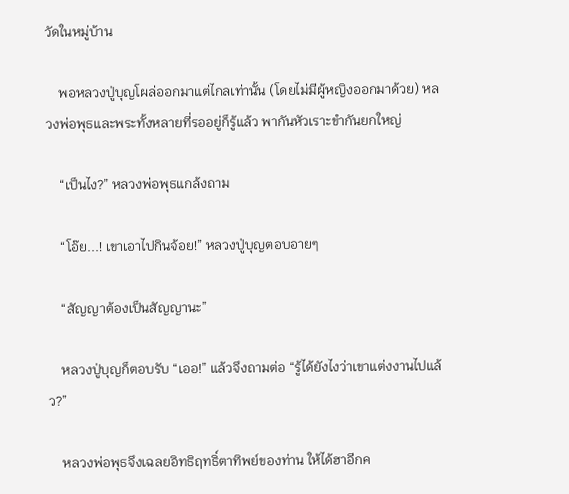วัดในหมู่บ้าน

    พอหลวงปู่บุญโผล่ออกมาแต่ไกลเท่านั้น (โดยไม่มีผู้หญิงออกมาด้วย) หลวงพ่อพุธและพระทั้งหลายที่รออยู่ก็รู้แล้ว พากันหัวเราะขำกันยกใหญ่

    “เป็นไง?” หลวงพ่อพุธแกล้งถาม

    “โอ๊ย...! เขาเอาไปกินจ้อย!” หลวงปู่บุญตอบอายๆ

    “สัญญาต้องเป็นสัญญานะ”

    หลวงปู่บุญก็ตอบรับ “เออ!” แล้วจึงถามต่อ “รู้ได้ยังไงว่าเขาแต่งงานไปแล้ว?”

    หลวงพ่อพุธจึงเฉลยอิทธิฤทธิ์ตาทิพย์ของท่าน ให้ได้ฮาอีกค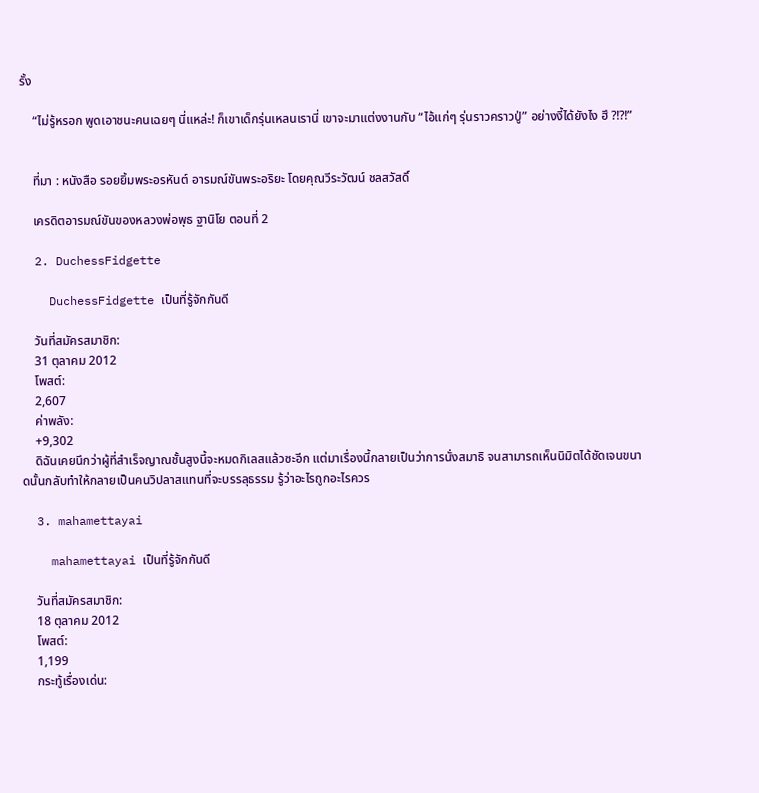รั้ง

    “ไม่รู้หรอก พูดเอาชนะคนเฉยๆ นี่แหล่ะ! ก็เขาเด็กรุ่นเหลนเรานี่ เขาจะมาแต่งงานกับ “ไอ้แก่ๆ รุ่นราวคราวปู่” อย่างงี้ได้ยังไง ฮึ ?!?!”


    ที่มา : หนังสือ รอยยิ้มพระอรหันต์ อารมณ์ขันพระอริยะ โดยคุณวีระวัฒน์ ชลสวัสดิ์

    เครดิตอารมณ์ขันของหลวงพ่อพุธ ฐานิโย ตอนที่ 2

  2. DuchessFidgette

    DuchessFidgette เป็นที่รู้จักกันดี

    วันที่สมัครสมาชิก:
    31 ตุลาคม 2012
    โพสต์:
    2,607
    ค่าพลัง:
    +9,302
    ดิฉันเคยนึกว่าผู้ที่สำเร็จญาณชั้นสูงนี้จะหมดกิเลสแล้วซะอีก แต่มาเรื่องนี้กลายเป็นว่าการนั่งสมาธิ จนสามารถเห็นนิมิตได้ชัดเจนขนาดนั้นกลับทำให้กลายเป็นคนวิปลาสแทนที่จะบรรลุธรรม รู้ว่าอะไรถูกอะไรควร

  3. mahamettayai

    mahamettayai เป็นที่รู้จักกันดี

    วันที่สมัครสมาชิก:
    18 ตุลาคม 2012
    โพสต์:
    1,199
    กระทู้เรื่องเด่น: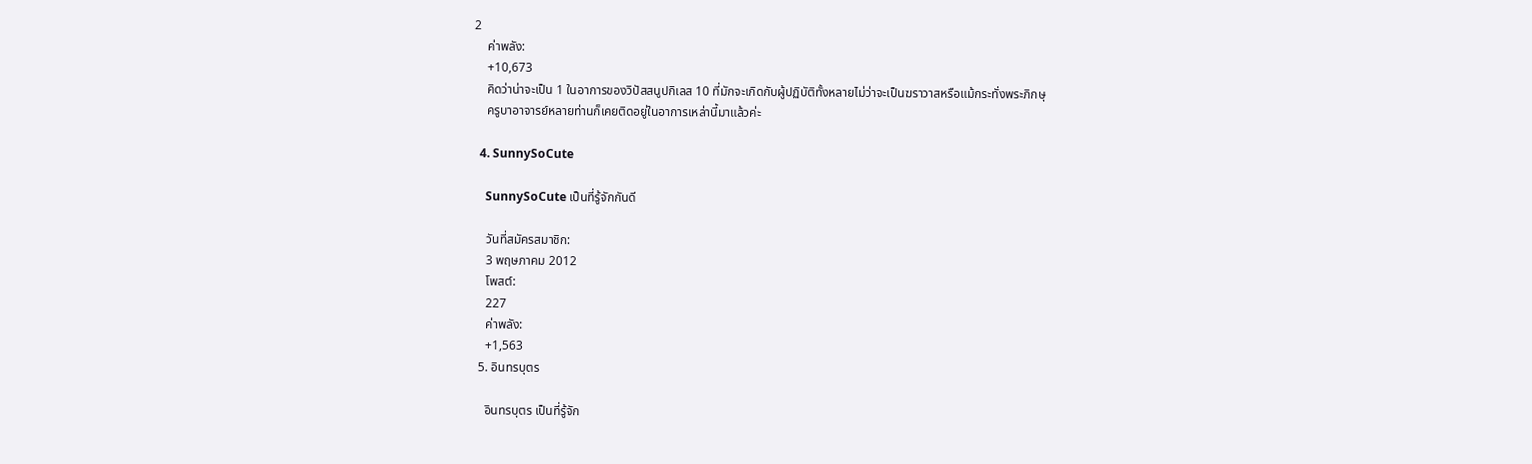2
    ค่าพลัง:
    +10,673
    คิดว่าน่าจะเป็น 1 ในอาการของวิปัสสนูปกิเลส 10 ที่มักจะเกิดกับผู้ปฏิบัติทั้งหลายไม่ว่าจะเป็นฆราวาสหรือแม้กระทั่งพระภิกษุ
    ครูบาอาจารย์หลายท่านก็เคยติดอยู่ในอาการเหล่านี้มาแล้วค่ะ

  4. SunnySoCute

    SunnySoCute เป็นที่รู้จักกันดี

    วันที่สมัครสมาชิก:
    3 พฤษภาคม 2012
    โพสต์:
    227
    ค่าพลัง:
    +1,563
  5. อินทรบุตร

    อินทรบุตร เป็นที่รู้จัก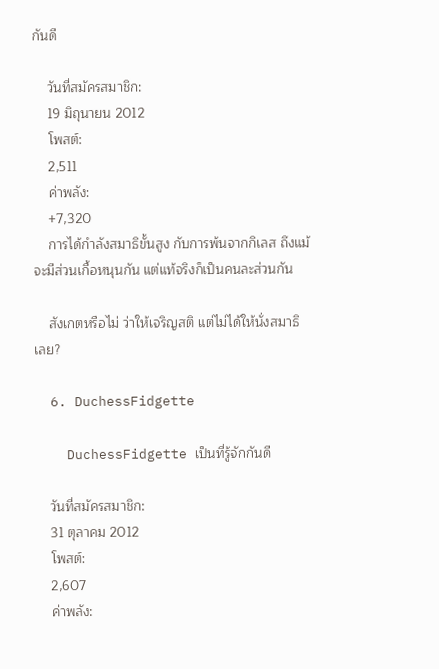กันดี

    วันที่สมัครสมาชิก:
    19 มิถุนายน 2012
    โพสต์:
    2,511
    ค่าพลัง:
    +7,320
    การได้กำลังสมาธิขั้นสูง กับการพ้นจากกิเลส ถึงแม้จะมีส่วนเกื้อหนุนกัน แต่แท้จริงก็เป็นคนละส่วนกัน

    สังเกตหรือไม่ ว่าให้เจริญสติ แต่ไม่ได้ให้นั่งสมาธิเลย?

  6. DuchessFidgette

    DuchessFidgette เป็นที่รู้จักกันดี

    วันที่สมัครสมาชิก:
    31 ตุลาคม 2012
    โพสต์:
    2,607
    ค่าพลัง: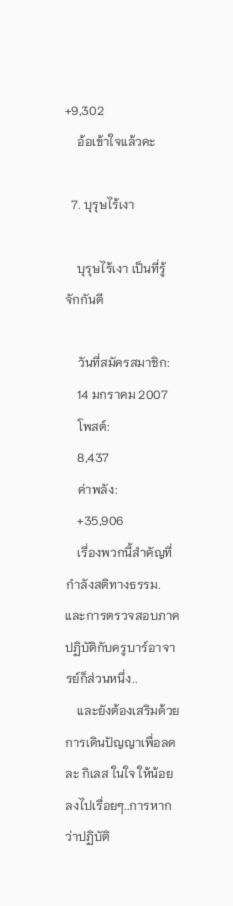+9,302
    อ้อเข้าใจแล้วคะ

  7. บุรุษไร้เงา

    บุรุษไร้เงา เป็นที่รู้จักกันดี

    วันที่สมัครสมาชิก:
    14 มกราคม 2007
    โพสต์:
    8,437
    ค่าพลัง:
    +35,906
    เรื่องพวกนี้สำคัญที่กำลังสติทางธรรม.และการตรวจสอบภาคปฏิบัติกับครูบาร์อาจารย์ก็ส่วนหนึ่ง..
    และยังต้องเสริมด้วยการเดินปัญญาเพื่อลด ละ กิเลส ในใจ ให้น้อยลงไปเรื่อยๆ..การหากว่าปฏิบัติ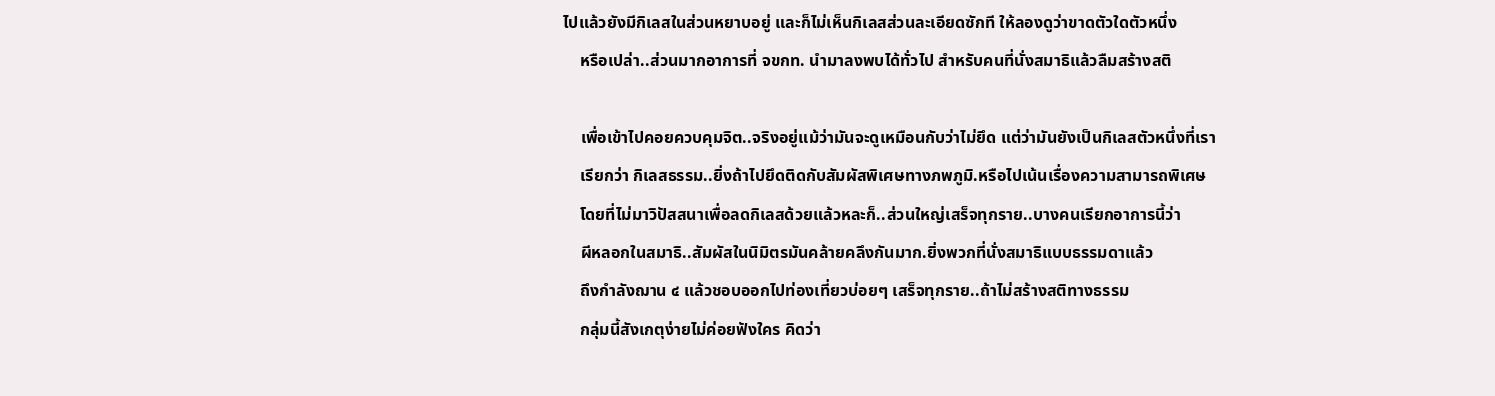ไปแล้วยังมีกิเลสในส่วนหยาบอยู่ และก็ไม่เห็นกิเลสส่วนละเอียดซักที ให้ลองดูว่าขาดตัวใดตัวหนึ่ง
    หรือเปล่า..ส่วนมากอาการที่ จขกท. นำมาลงพบได้ทั่วไป สำหรับคนที่นั่งสมาธิแล้วลืมสร้างสติ

    เพื่อเข้าไปคอยควบคุมจิต..จริงอยู่แม้ว่ามันจะดูเหมือนกับว่าไม่ยึด แต่ว่ามันยังเป็นกิเลสตัวหนึ่งที่เรา
    เรียกว่า กิเลสธรรม..ยิ่งถ้าไปยึดติดกับสัมผัสพิเศษทางภพภูมิ.หรือไปเน้นเรื่องความสามารถพิเศษ
    โดยที่ไม่มาวิปัสสนาเพื่อลดกิเลสด้วยแล้วหละก็..ส่วนใหญ่เสร็จทุกราย..บางคนเรียกอาการนี้ว่า
    ผีหลอกในสมาธิ..สัมผัสในนิมิตรมันคล้ายคลึงกันมาก.ยิ่งพวกที่นั่งสมาธิแบบธรรมดาแล้ว
    ถึงกำลังฌาน ๔ แล้วชอบออกไปท่องเที่ยวบ่อยๆ เสร็จทุกราย..ถ้าไม่สร้างสติทางธรรม
    กลุ่มนี้สังเกตุง่ายไม่ค่อยฟังใคร คิดว่า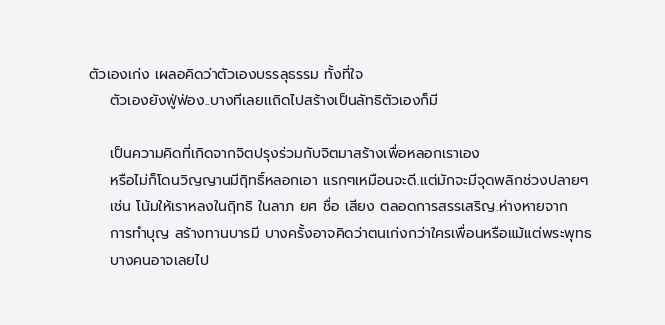ตัวเองเก่ง เผลอคิดว่าตัวเองบรรลุธรรม ทั้งที่ใจ
    ตัวเองยังฟู่ฟ่อง..บางทีเลยเเถิดไปสร้างเป็นลัทธิตัวเองก็มี

    เป็นความคิดที่เกิดจากจิตปรุงร่วมกับจิตมาสร้างเพื่อหลอกเราเอง
    หรือไม่ก็โดนวิญญานมีฤิทธิ์หลอกเอา แรกๆเหมือนจะดี.แต่มักจะมีจุดพลิกช่วงปลายๆ
    เช่น โน้มให้เราหลงในฤิทธิ ในลาภ ยศ ชื่อ เสียง ตลอดการสรรเสริญ.ห่างหายจาก
    การทำบุญ สร้างทานบารมี บางครั้งอาจคิดว่าตนเก่งกว่าใครเพื่อนหรือแม้แต่พระพุทธ
    บางคนอาจเลยไป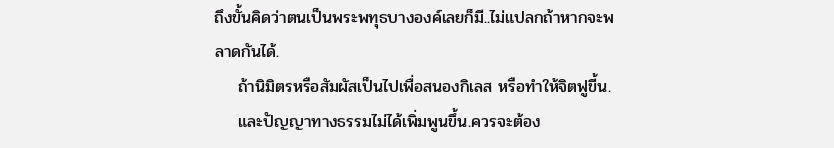ถึงขั้นคิดว่าตนเป็นพระพทุธบางองค์เลยก็มี..ไม่แปลกถ้าหากจะพลาดกันได้.
    ถ้านิมิตรหรือสัมผัสเป็นไปเพื่อสนองกิเลส หรือทำให้จิตฟูขี้น.
    และปัญญาทางธรรมไม่ได้เพิ่มพูนขึ้น.ควรจะต้อง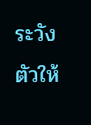ระวังตัวให้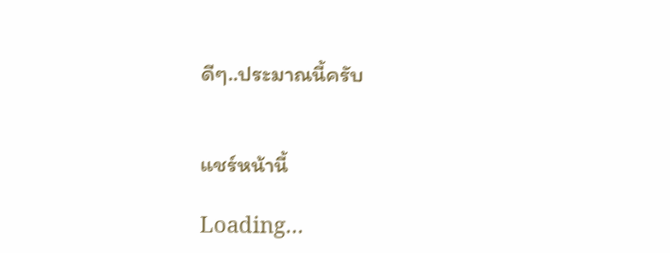ดีๆ..ประมาณนี้ครับ


แชร์หน้านี้

Loading...